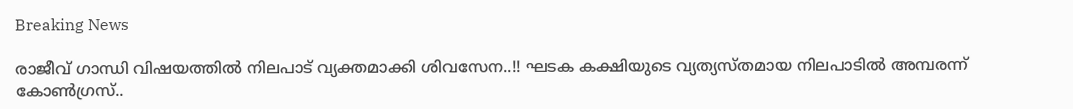Breaking News

രാജീവ് ഗാന്ധി വിഷയത്തിൽ നിലപാട് വ്യക്തമാക്കി ശിവസേന..!! ഘടക കക്ഷിയുടെ വ്യത്യസ്തമായ നിലപാടിൽ അമ്പരന്ന് കോൺഗ്രസ്..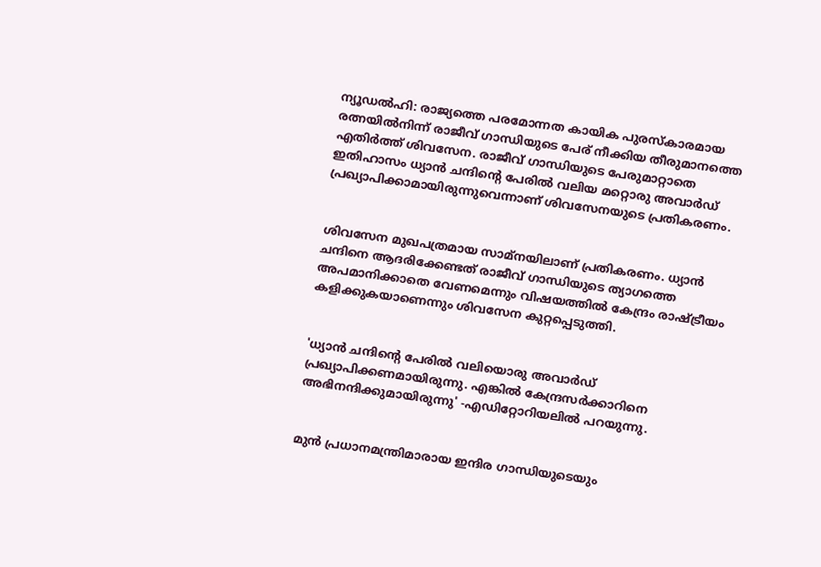ന്യൂഡല്‍ഹി: രാജ്യത്തെ പരമോന്നത കായിക പുരസ്കാരമായ രത്നയില്‍നിന്ന് രാജീവ് ഗാന്ധിയുടെ പേര് നീക്കിയ തീരുമാനത്തെ എതിര്‍ത്ത് ശിവസേന. രാജീവ് ഗാന്ധിയുടെ പേരുമാറ്റാതെ ഇതിഹാസം ധ്യാന്‍ ചന്ദിന്‍റെ പേരില്‍ വലിയ മറ്റൊരു അവാര്‍ഡ് പ്രഖ്യാപിക്കാമായിരുന്നുവെന്നാണ് ശിവസേനയുടെ പ്രതികരണം.


ശിവസേന മുഖപത്രമായ സാമ്നയിലാണ് പ്രതികരണം. ധ്യാന്‍ ചന്ദിനെ ആദരിക്കേണ്ടത് രാജീവ് ഗാന്ധിയുടെ ത്യാഗത്തെ അപമാനിക്കാതെ വേണമെന്നും വിഷയത്തില്‍ കേന്ദ്രം രാഷ്ട്രീയം കളിക്കുകയാണെന്നും ശിവസേന കുറ്റപ്പെടുത്തി.


'ധ്യാന്‍ ചന്ദിന്‍റെ പേരില്‍ വലിയൊരു അവാര്‍ഡ് പ്രഖ്യാപിക്കണമായിരുന്നു. എങ്കില്‍ കേന്ദ്രസര്‍ക്കാറിനെ അഭിനന്ദിക്കുമായിരുന്നു' -എഡിറ്റോറിയലില്‍ പറയുന്നു.


മുന്‍ പ്രധാനമന്ത്രിമാരായ ഇന്ദിര ഗാന്ധിയുടെയും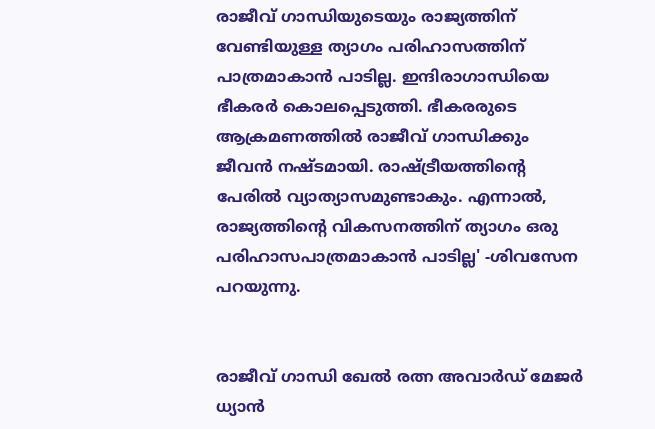രാജീവ് ഗാന്ധിയുടെയും രാജ്യത്തിന് വേണ്ടിയുള്ള ത്യാഗം പരിഹാസത്തിന് പാത്രമാകാന്‍ പാടില്ല. ഇന്ദിരാഗാന്ധിയെ ഭീകരര്‍ കൊലപ്പെടുത്തി. ഭീകരരുടെ ആക്രമണത്തില്‍ രാജീവ് ഗാന്ധിക്കും ജീവന്‍ നഷ്ടമായി. രാഷ്ട്രീയത്തിന്‍റെ പേരില്‍ വ്യാത്യാസമുണ്ടാകും. എന്നാല്‍, രാജ്യത്തിന്‍റെ വികസനത്തിന് ത്യാഗം ഒരു പരിഹാസപാത്രമാകാന്‍ പാടില്ല' -ശിവസേന പറയുന്നു.


രാജീവ് ഗാന്ധി ഖേല്‍ രത്ന അവാര്‍ഡ് മേജര്‍ ധ്യാന്‍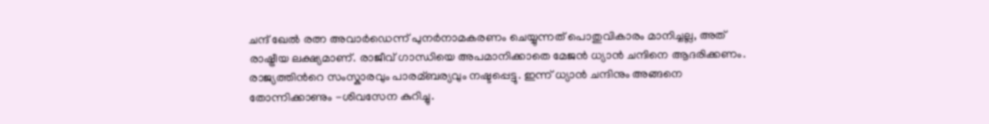ചന്ദ് ഖേല്‍ രത്ന അവാര്‍ഡെന്ന് പുനര്‍നാമകരണം ചെയ്യുന്നത് പൊതുവികാരം മാനിച്ചല്ല, അത് രാഷ്ട്രീയ ലക്ഷ്യമാണ്. രാജീവ് ഗാന്ധിയെ അപമാനിക്കാതെ മേജന്‍ ധ്യാന്‍ ചന്ദിനെ ആദരിക്കണം. രാജ്യത്തിന്‍റെ സംസ്കാരവും പാരമ്ബര്യവും നഷ്ടപ്പെട്ടു. ഇന്ന് ധ്യാന്‍ ചന്ദിനും അങ്ങനെ തോന്നിക്കാണും -ശിവസേന കുറിച്ചു.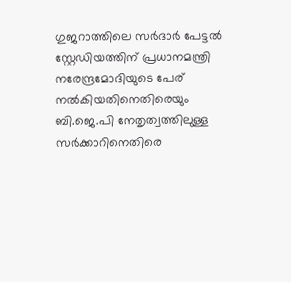ഗുജറാത്തിലെ സര്‍ദാര്‍ പേട്ടല്‍ സ്റ്റേഡിയത്തിന് പ്രധാനമന്ത്രി നരേന്ദ്രമോദിയുടെ പേര് നല്‍കിയതിനെതിരെയും ബി.ജെ.പി നേതൃത്വത്തിലുള്ള സര്‍ക്കാറിനെതിരെ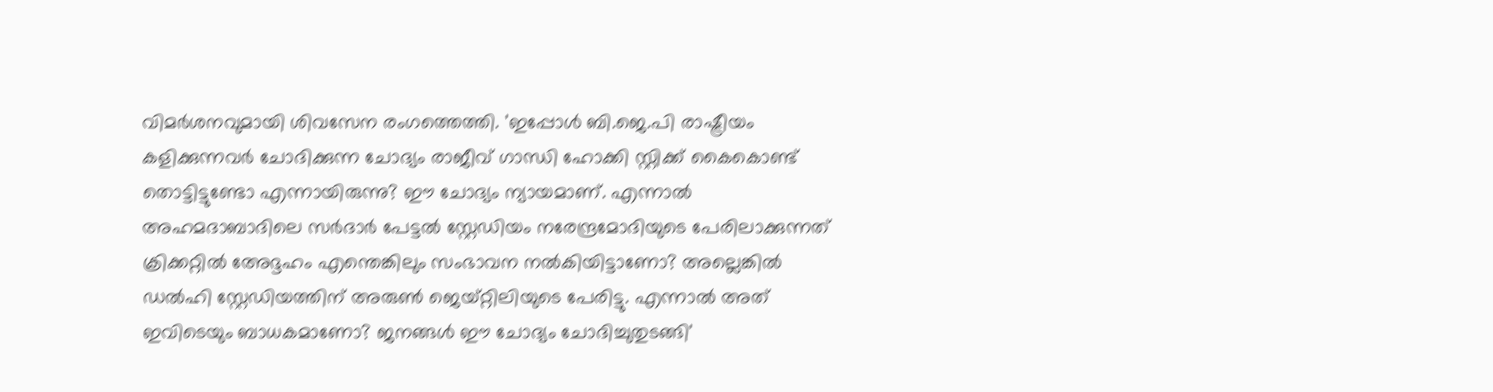വിമര്‍ശനവുമായി ശിവസേന രംഗത്തെത്തി. 'ഇപ്പോള്‍ ബി.ജെ.പി രാഷ്ട്രീയം കളിക്കുന്നവര്‍ ചോദിക്കുന്ന ചോദ്യം രാജീവ് ഗാന്ധി ഹോക്കി സ്റ്റിക്ക് കൈകൊണ്ട് തൊട്ടിട്ടുണ്ടോ എന്നായിരുന്നു? ഈ ചോദ്യം ന്യായമാണ്. എന്നാല്‍ അഹമദാബാദിലെ സര്‍ദാര്‍ പേട്ടല്‍ സ്റ്റേഡിയം നരേന്ദ്രമോദിയുടെ പേരിലാക്കുന്നത് ക്രിക്കറ്റില്‍ അേദ്ദഹം എന്തെങ്കിലും സംഭാവന നല്‍കിയിട്ടാണോ? അല്ലെങ്കില്‍ ഡല്‍ഹി സ്റ്റേഡിയത്തിന് അരുണ്‍ ജെയ്റ്റിലിയുടെ പേരിട്ടു. എന്നാല്‍ അത് ഇവിടെയും ബാധകമാണോ? ജനങ്ങള്‍ ഈ ചോദ്യം ചോദിച്ചുതുടങ്ങി'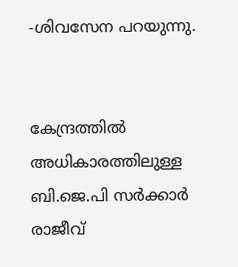-ശിവസേന പറയുന്നു.


കേന്ദ്രത്തില്‍ അധികാരത്തിലുള്ള ബി.ജെ.പി സര്‍ക്കാര്‍ രാജീവ്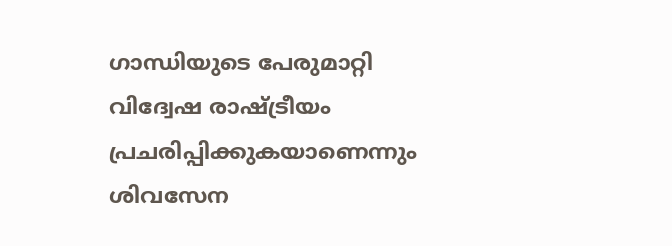ഗാന്ധിയുടെ പേരുമാറ്റി വിദ്വേഷ രാഷ്ട്രീയം പ്രചരിപ്പിക്കുകയാണെന്നും ശിവസേന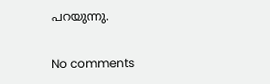പറയുന്നു.

No comments